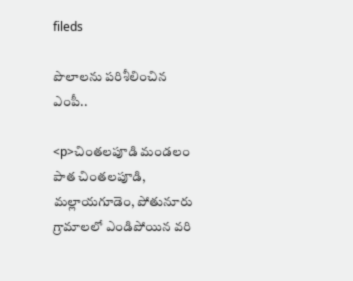fileds

పొలాలను పరిశీలించిన ఎంపీ..

<p>చింతలపూడి మండలం పాత చింతలపూడి, మల్లాయగూడెం, పోతునూరు గ్రామాలలో ఎండిపోయిన వరి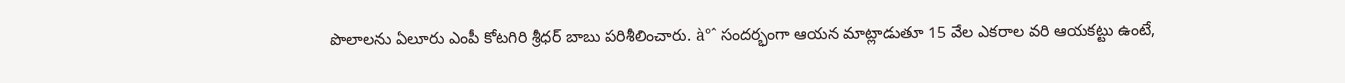పొలాలను ఏలూరు ఎంపీ కోటగిరి శ్రీధర్ బాబు పరిశీలించారు. à°ˆ సందర్భంగా ఆయన మాట్లాడుతూ 15 వేల ఎకరాల వరి ఆయకట్టు ఉంటే,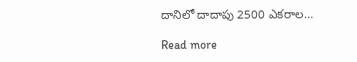దానిలో దాదాపు 2500 ఎకరాల…

Read more